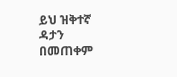ይህ ዝቅተኛ ዳታን በመጠቀም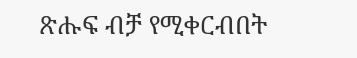ጽሑፍ ብቻ የሚቀርብበት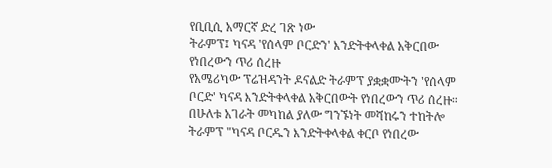የቢቢሲ አማርኛ ድረ ገጽ ነው
ትራምፕ፤ ካናዳ 'የሰላም ቦርድን' እንድትቀላቀል አቅርበው የነበረውን ጥሪ ሰረዙ
የአሜሪካው ፕሬዝዳንት ዶናልድ ትራምፕ ያቋቋሙትን 'የሰላም ቦርድ' ካናዳ እንድትቀላቀል አቅርበውት የነበረውን ጥሪ ሰረዙ።
በሁለቱ አገራት መካከል ያለው ግንኙነት መሻከሩን ተከትሎ ትራምፕ "ካናዳ ቦርዱን እንድትቀላቀል ቀርቦ የነበረው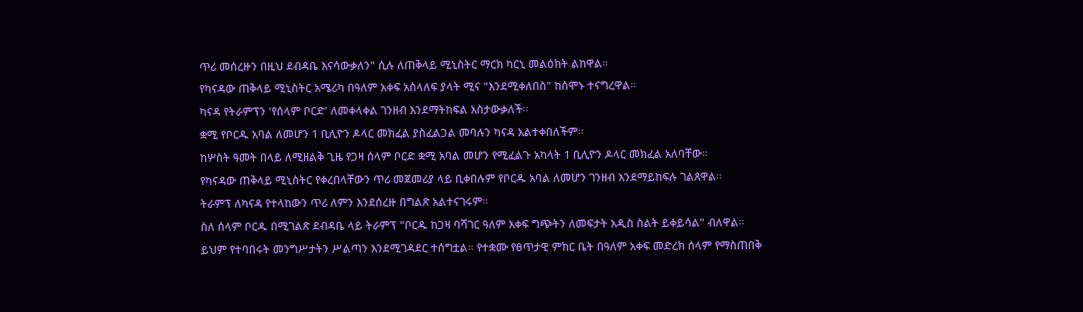ጥሪ መሰረዙን በዚህ ደብዳቤ እናሳውቃለን" ሲሉ ለጠቅላይ ሚኒስትር ማርክ ካርኒ መልዕክት ልከዋል።
የካናዳው ጠቅላይ ሚኒስትር አሜሪካ በዓለም አቀፍ አሰላለፍ ያላት ሚና "እንደሚቀለበስ" ከሰሞኑ ተናግረዋል።
ካናዳ የትራምፕን 'የሰላም ቦርድ' ለመቀላቀል ገንዘብ እንደማትከፍል አስታውቃለች።
ቋሚ የቦርዱ አባል ለመሆን 1 ቢሊዮን ዶላር መክፈል ያስፈልጋል መባሉን ካናዳ አልተቀበለችም።
ከሦስት ዓመት በላይ ለሚዘልቅ ጊዜ የጋዛ ሰላም ቦርድ ቋሚ አባል መሆን የሚፈልጉ አካላት 1 ቢሊዮን ዶላር መክፈል አለባቸው።
የካናዳው ጠቅላይ ሚኒስትር የቀረበላቸውን ጥሪ መጀመሪያ ላይ ቢቀበሉም የቦርዱ አባል ለመሆን ገንዘብ እንደማይከፍሉ ገልጸዋል።
ትራምፕ ለካናዳ የተላከውን ጥሪ ለምን እንደሰረዙ በግልጽ አልተናገሩም።
ስለ ሰላም ቦርዱ በሚገልጽ ደብዳቤ ላይ ትራምፕ "ቦርዱ ከጋዛ ባሻገር ዓለም አቀፍ ግጭትን ለመፍታት አዲስ ስልት ይቀይሳል" ብለዋል።
ይህም የተባበሩት መንግሥታትን ሥልጣን እንደሚገዳደር ተሰግቷል። የተቋሙ የፀጥታዊ ምክር ቤት በዓለም አቀፍ መድረክ ሰላም የማስጠበቅ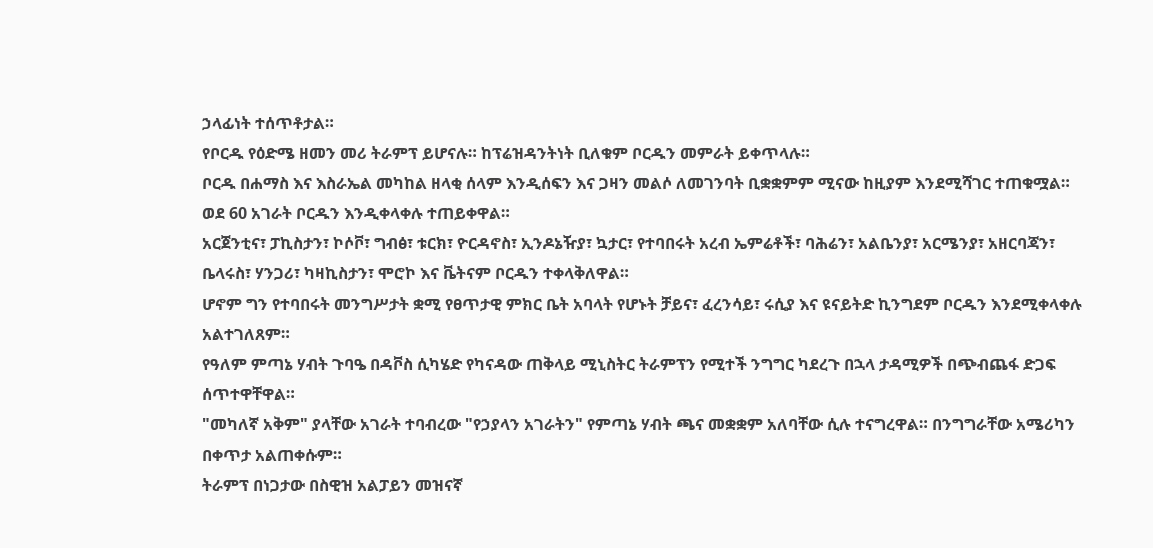ኃላፊነት ተሰጥቶታል።
የቦርዱ የዕድሜ ዘመን መሪ ትራምፕ ይሆናሉ። ከፕሬዝዳንትነት ቢለቁም ቦርዱን መምራት ይቀጥላሉ።
ቦርዱ በሐማስ እና እስራኤል መካከል ዘላቂ ሰላም እንዲሰፍን እና ጋዛን መልሶ ለመገንባት ቢቋቋምም ሚናው ከዚያም እንደሚሻገር ተጠቁሟል።
ወደ 60 አገራት ቦርዱን እንዲቀላቀሉ ተጠይቀዋል።
አርጀንቲና፣ ፓኪስታን፣ ኮሶቮ፣ ግብፅ፣ ቱርክ፣ ዮርዳኖስ፣ ኢንዶኔዥያ፣ ኳታር፣ የተባበሩት አረብ ኤምሬቶች፣ ባሕሬን፣ አልቤንያ፣ አርሜንያ፣ አዘርባጃን፣ ቤላሩስ፣ ሃንጋሪ፣ ካዛኪስታን፣ ሞሮኮ እና ቬትናም ቦርዱን ተቀላቅለዋል።
ሆኖም ግን የተባበሩት መንግሥታት ቋሚ የፀጥታዊ ምክር ቤት አባላት የሆኑት ቻይና፣ ፈረንሳይ፣ ሩሲያ እና ዩናይትድ ኪንግደም ቦርዱን እንደሚቀላቀሉ አልተገለጸም።
የዓለም ምጣኔ ሃብት ጉባዔ በዳቮስ ሲካሄድ የካናዳው ጠቅላይ ሚኒስትር ትራምፕን የሚተች ንግግር ካደረጉ በኋላ ታዳሚዎች በጭብጨፋ ድጋፍ ሰጥተዋቸዋል።
"መካለኛ አቅም" ያላቸው አገራት ተባብረው "የኃያላን አገራትን" የምጣኔ ሃብት ጫና መቋቋም አለባቸው ሲሉ ተናግረዋል። በንግግራቸው አሜሪካን በቀጥታ አልጠቀሱም።
ትራምፕ በነጋታው በስዊዝ አልፓይን መዝናኛ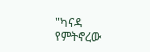"ካናዳ የምትኖረው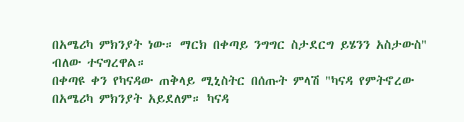በአሜሪካ ምክንያት ነው። ማርክ በቀጣይ ንግግር ስታደርግ ይሄንን አስታውስ" ብለው ተናግረዋል።
በቀጣዩ ቀን የካናዳው ጠቅላይ ሚኒስትር በሰጡት ምላሽ "ካናዳ የምትኖረው በአሜሪካ ምክንያት አይደለም። ካናዳ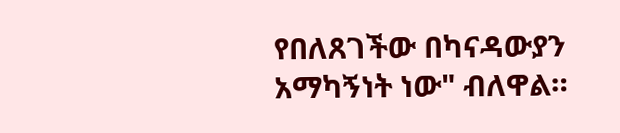የበለጸገችው በካናዳውያን አማካኝነት ነው" ብለዋል።